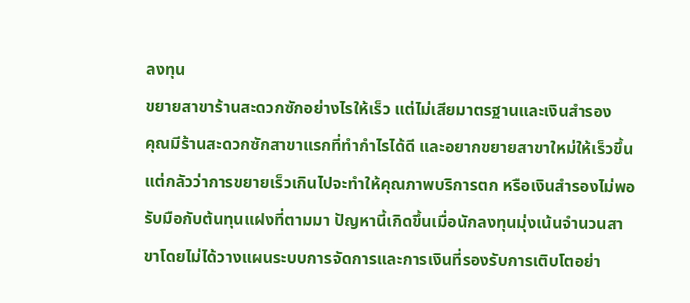ลงทุน
ขยายสาขาร้านสะดวกซักอย่างไรให้เร็ว แต่ไม่เสียมาตรฐานและเงินสำรอง
คุณมีร้านสะดวกซักสาขาแรกที่ทำกำไรได้ดี และอยากขยายสาขาใหม่ให้เร็วขึ้น แต่กลัวว่าการขยายเร็วเกินไปจะทำให้คุณภาพบริการตก หรือเงินสำรองไม่พอรับมือกับต้นทุนแฝงที่ตามมา ปัญหานี้เกิดขึ้นเมื่อนักลงทุนมุ่งเน้นจำนวนสาขาโดยไม่ได้วางแผนระบบการจัดการและการเงินที่รองรับการเติบโตอย่า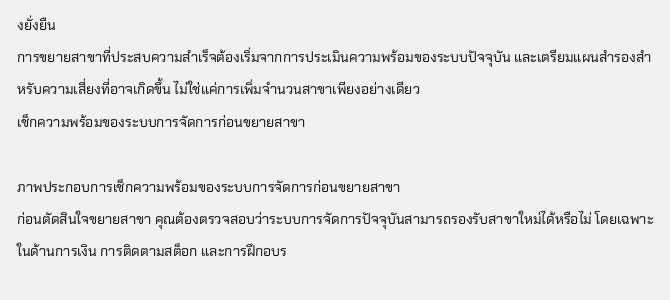งยั่งยืน
การขยายสาขาที่ประสบความสำเร็จต้องเริ่มจากการประเมินความพร้อมของระบบปัจจุบัน และเตรียมแผนสำรองสำหรับความเสี่ยงที่อาจเกิดขึ้น ไม่ใช่แค่การเพิ่มจำนวนสาขาเพียงอย่างเดียว
เช็กความพร้อมของระบบการจัดการก่อนขยายสาขา

ภาพประกอบการเช็กความพร้อมของระบบการจัดการก่อนขยายสาขา
ก่อนตัดสินใจขยายสาขา คุณต้องตรวจสอบว่าระบบการจัดการปัจจุบันสามารถรองรับสาขาใหม่ได้หรือไม่ โดยเฉพาะในด้านการเงิน การติดตามสต็อก และการฝึกอบร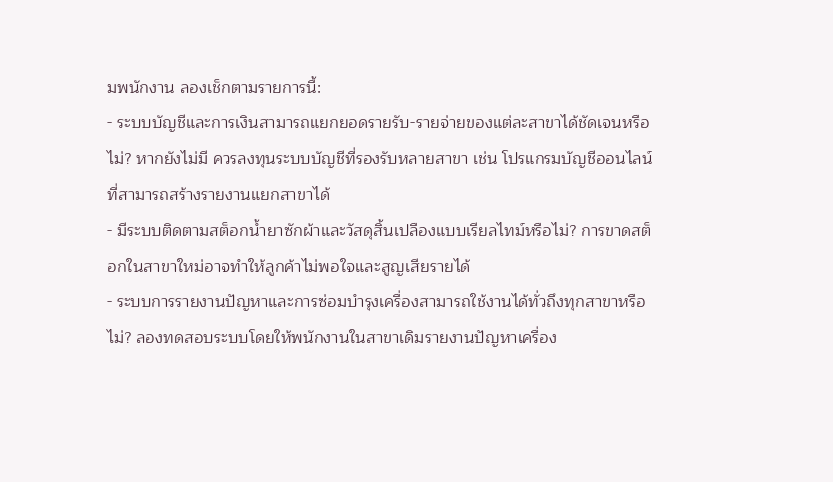มพนักงาน ลองเช็กตามรายการนี้:
- ระบบบัญชีและการเงินสามารถแยกยอดรายรับ-รายจ่ายของแต่ละสาขาได้ชัดเจนหรือไม่? หากยังไม่มี ควรลงทุนระบบบัญชีที่รองรับหลายสาขา เช่น โปรแกรมบัญชีออนไลน์ที่สามารถสร้างรายงานแยกสาขาได้
- มีระบบติดตามสต็อกน้ำยาซักผ้าและวัสดุสิ้นเปลืองแบบเรียลไทม์หรือไม่? การขาดสต็อกในสาขาใหม่อาจทำให้ลูกค้าไม่พอใจและสูญเสียรายได้
- ระบบการรายงานปัญหาและการซ่อมบำรุงเครื่องสามารถใช้งานได้ทั่วถึงทุกสาขาหรือไม่? ลองทดสอบระบบโดยให้พนักงานในสาขาเดิมรายงานปัญหาเครื่อง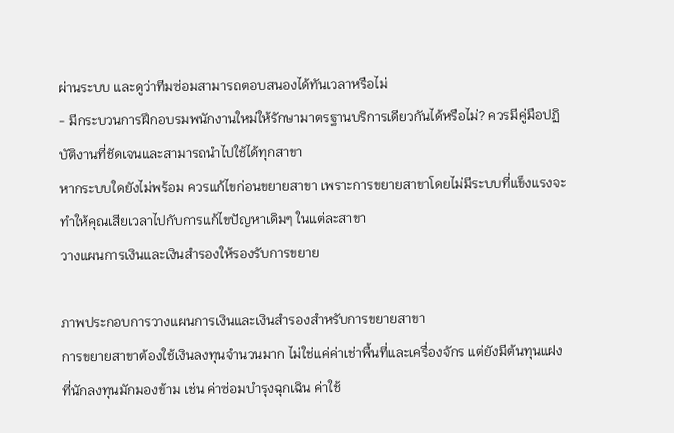ผ่านระบบ และดูว่าทีมซ่อมสามารถตอบสนองได้ทันเวลาหรือไม่
- มีกระบวนการฝึกอบรมพนักงานใหม่ให้รักษามาตรฐานบริการเดียวกันได้หรือไม่? ควรมีคู่มือปฏิบัติงานที่ชัดเจนและสามารถนำไปใช้ได้ทุกสาขา
หากระบบใดยังไม่พร้อม ควรแก้ไขก่อนขยายสาขา เพราะการขยายสาขาโดยไม่มีระบบที่แข็งแรงจะทำให้คุณเสียเวลาไปกับการแก้ไขปัญหาเดิมๆ ในแต่ละสาขา
วางแผนการเงินและเงินสำรองให้รองรับการขยาย

ภาพประกอบการวางแผนการเงินและเงินสำรองสำหรับการขยายสาขา
การขยายสาขาต้องใช้เงินลงทุนจำนวนมาก ไม่ใช่แค่ค่าเช่าพื้นที่และเครื่องจักร แต่ยังมีต้นทุนแฝงที่นักลงทุนมักมองข้าม เช่น ค่าซ่อมบำรุงฉุกเฉิน ค่าใช้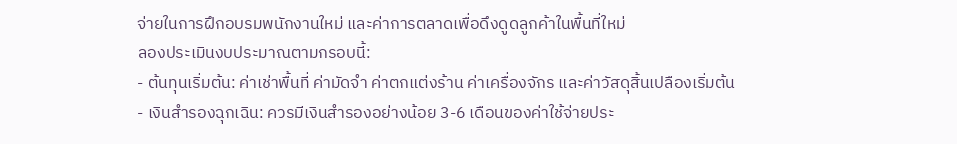จ่ายในการฝึกอบรมพนักงานใหม่ และค่าการตลาดเพื่อดึงดูดลูกค้าในพื้นที่ใหม่
ลองประเมินงบประมาณตามกรอบนี้:
- ต้นทุนเริ่มต้น: ค่าเช่าพื้นที่ ค่ามัดจำ ค่าตกแต่งร้าน ค่าเครื่องจักร และค่าวัสดุสิ้นเปลืองเริ่มต้น
- เงินสำรองฉุกเฉิน: ควรมีเงินสำรองอย่างน้อย 3-6 เดือนของค่าใช้จ่ายประ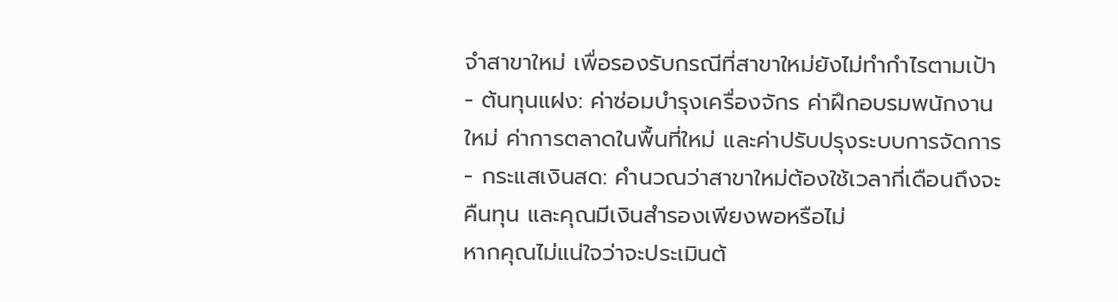จำสาขาใหม่ เพื่อรองรับกรณีที่สาขาใหม่ยังไม่ทำกำไรตามเป้า
- ต้นทุนแฝง: ค่าซ่อมบำรุงเครื่องจักร ค่าฝึกอบรมพนักงานใหม่ ค่าการตลาดในพื้นที่ใหม่ และค่าปรับปรุงระบบการจัดการ
- กระแสเงินสด: คำนวณว่าสาขาใหม่ต้องใช้เวลากี่เดือนถึงจะคืนทุน และคุณมีเงินสำรองเพียงพอหรือไม่
หากคุณไม่แน่ใจว่าจะประเมินต้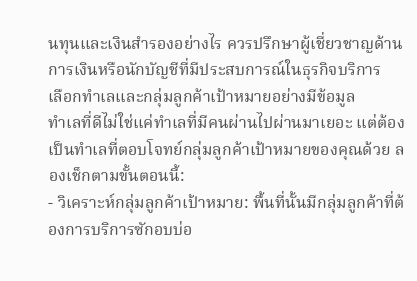นทุนและเงินสำรองอย่างไร ควรปรึกษาผู้เชี่ยวชาญด้านการเงินหรือนักบัญชีที่มีประสบการณ์ในธุรกิจบริการ
เลือกทำเลและกลุ่มลูกค้าเป้าหมายอย่างมีข้อมูล
ทำเลที่ดีไม่ใช่แค่ทำเลที่มีคนผ่านไปผ่านมาเยอะ แต่ต้องเป็นทำเลที่ตอบโจทย์กลุ่มลูกค้าเป้าหมายของคุณด้วย ลองเช็กตามขั้นตอนนี้:
- วิเคราะห์กลุ่มลูกค้าเป้าหมาย: พื้นที่นั้นมีกลุ่มลูกค้าที่ต้องการบริการซักอบบ่อ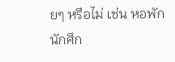ยๆ หรือไม่ เช่น หอพัก นักศึก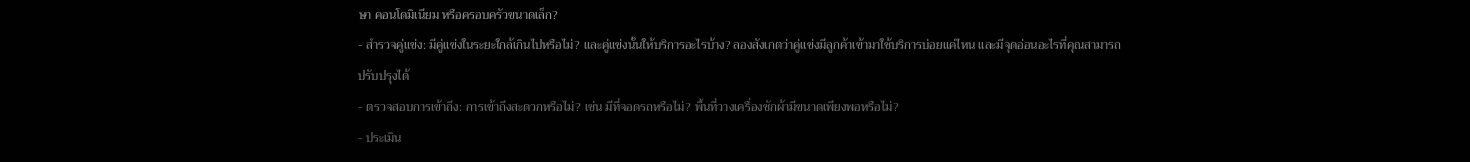ษา คอนโดมิเนียม หรือครอบครัวขนาดเล็ก?
- สำรวจคู่แข่ง: มีคู่แข่งในระยะใกล้เกินไปหรือไม่? และคู่แข่งนั้นให้บริการอะไรบ้าง? ลองสังเกตว่าคู่แข่งมีลูกค้าเข้ามาใช้บริการบ่อยแค่ไหน และมีจุดอ่อนอะไรที่คุณสามารถปรับปรุงได้
- ตรวจสอบการเข้าถึง: การเข้าถึงสะดวกหรือไม่? เช่น มีที่จอดรถหรือไม่? พื้นที่วางเครื่องซักผ้ามีขนาดเพียงพอหรือไม่?
- ประเมิน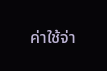ค่าใช้จ่า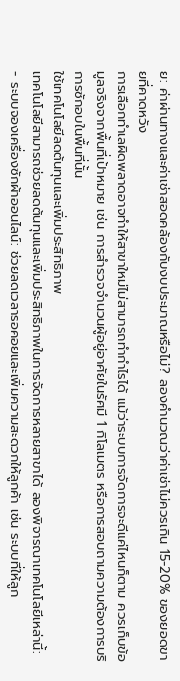ย: ค่าผ่านทางและค่าเช่าสอดคล้องกับงบประมาณหรือไม่? ลองคำนวณว่าค่าเช่าไม่ควรเกิน 15-20% ของยอดขายที่คาดหวัง
การเลือกทำเลผิดพลาดอาจทำให้สาขาใหม่ไม่สามารถทำกำไรได้ แม้ว่าระบบการจัดการจะดีแค่ไหนก็ตาม ควรเก็บข้อมูลจริงจากพื้นที่เป้าหมาย เช่น การสำรวจจำนวนผู้อยู่อาศัยในรัศมี 1 กิโลเมตร หรือการสอบถามความต้องการบริการซักอบในพื้นที่นั้น
ใช้เทคโนโลยีลดต้นทุนและเพิ่มประสิทธิภาพ
เทคโนโลยีสามารถช่วยลดต้นทุนและเพิ่มประสิทธิภาพในการจัดการหลายสาขาได้ ลองพิจารณาเทคโนโลยีเหล่านี้:
- ระบบจองเครื่องซักผ้าออนไลน์: ช่วยลดเวลารอคอยและเพิ่มความสะดวกให้ลูกค้า เช่น ระบบที่ให้ลูก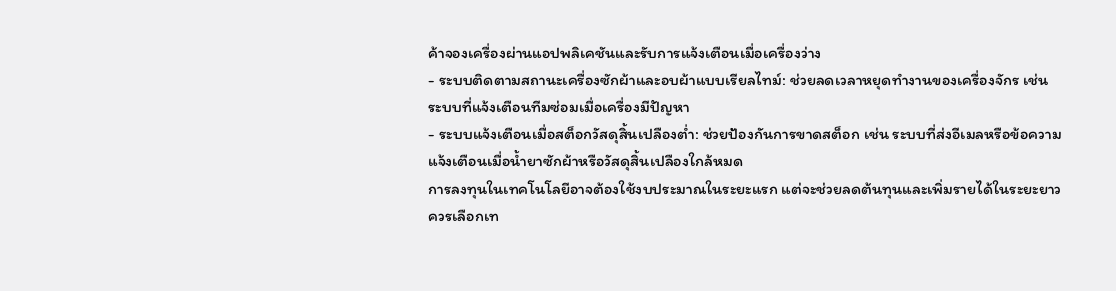ค้าจองเครื่องผ่านแอปพลิเคชันและรับการแจ้งเตือนเมื่อเครื่องว่าง
- ระบบติดตามสถานะเครื่องซักผ้าและอบผ้าแบบเรียลไทม์: ช่วยลดเวลาหยุดทำงานของเครื่องจักร เช่น ระบบที่แจ้งเตือนทีมซ่อมเมื่อเครื่องมีปัญหา
- ระบบแจ้งเตือนเมื่อสต็อกวัสดุสิ้นเปลืองต่ำ: ช่วยป้องกันการขาดสต็อก เช่น ระบบที่ส่งอีเมลหรือข้อความแจ้งเตือนเมื่อน้ำยาซักผ้าหรือวัสดุสิ้นเปลืองใกล้หมด
การลงทุนในเทคโนโลยีอาจต้องใช้งบประมาณในระยะแรก แต่จะช่วยลดต้นทุนและเพิ่มรายได้ในระยะยาว ควรเลือกเท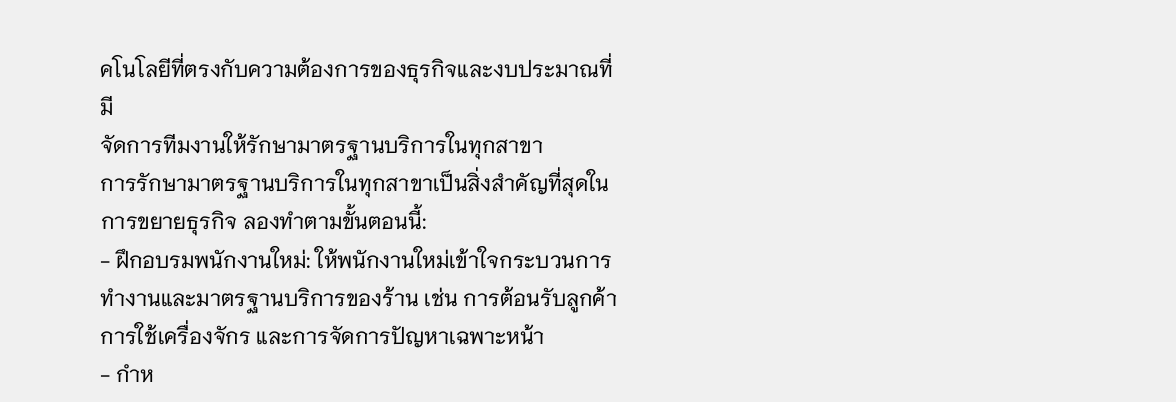คโนโลยีที่ตรงกับความต้องการของธุรกิจและงบประมาณที่มี
จัดการทีมงานให้รักษามาตรฐานบริการในทุกสาขา
การรักษามาตรฐานบริการในทุกสาขาเป็นสิ่งสำคัญที่สุดในการขยายธุรกิจ ลองทำตามขั้นตอนนี้:
- ฝึกอบรมพนักงานใหม่: ให้พนักงานใหม่เข้าใจกระบวนการทำงานและมาตรฐานบริการของร้าน เช่น การต้อนรับลูกค้า การใช้เครื่องจักร และการจัดการปัญหาเฉพาะหน้า
- กำห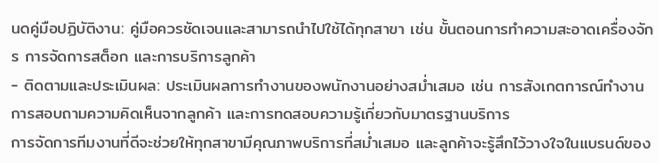นดคู่มือปฏิบัติงาน: คู่มือควรชัดเจนและสามารถนำไปใช้ได้ทุกสาขา เช่น ขั้นตอนการทำความสะอาดเครื่องจักร การจัดการสต็อก และการบริการลูกค้า
- ติดตามและประเมินผล: ประเมินผลการทำงานของพนักงานอย่างสม่ำเสมอ เช่น การสังเกตการณ์ทำงาน การสอบถามความคิดเห็นจากลูกค้า และการทดสอบความรู้เกี่ยวกับมาตรฐานบริการ
การจัดการทีมงานที่ดีจะช่วยให้ทุกสาขามีคุณภาพบริการที่สม่ำเสมอ และลูกค้าจะรู้สึกไว้วางใจในแบรนด์ของ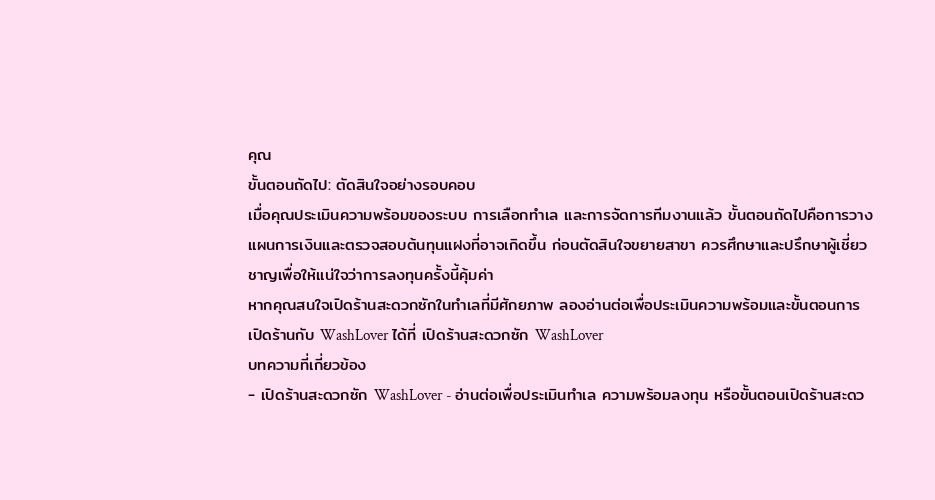คุณ
ขั้นตอนถัดไป: ตัดสินใจอย่างรอบคอบ
เมื่อคุณประเมินความพร้อมของระบบ การเลือกทำเล และการจัดการทีมงานแล้ว ขั้นตอนถัดไปคือการวางแผนการเงินและตรวจสอบต้นทุนแฝงที่อาจเกิดขึ้น ก่อนตัดสินใจขยายสาขา ควรศึกษาและปรึกษาผู้เชี่ยวชาญเพื่อให้แน่ใจว่าการลงทุนครั้งนี้คุ้มค่า
หากคุณสนใจเปิดร้านสะดวกซักในทำเลที่มีศักยภาพ ลองอ่านต่อเพื่อประเมินความพร้อมและขั้นตอนการเปิดร้านกับ WashLover ได้ที่ เปิดร้านสะดวกซัก WashLover
บทความที่เกี่ยวข้อง
- เปิดร้านสะดวกซัก WashLover - อ่านต่อเพื่อประเมินทำเล ความพร้อมลงทุน หรือขั้นตอนเปิดร้านสะดว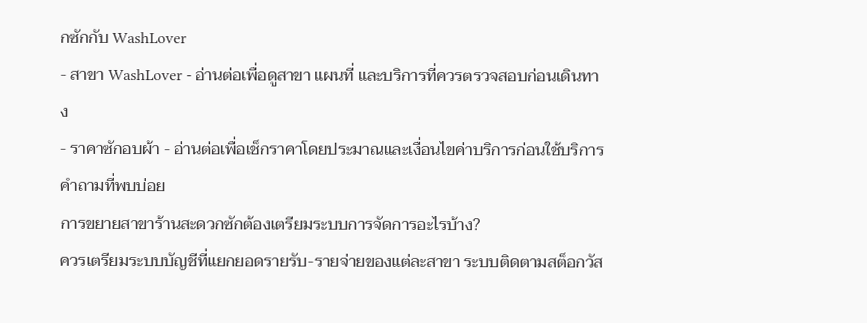กซักกับ WashLover
- สาขา WashLover - อ่านต่อเพื่อดูสาขา แผนที่ และบริการที่ควรตรวจสอบก่อนเดินทาง
- ราคาซักอบผ้า - อ่านต่อเพื่อเช็กราคาโดยประมาณและเงื่อนไขค่าบริการก่อนใช้บริการ
คำถามที่พบบ่อย
การขยายสาขาร้านสะดวกซักต้องเตรียมระบบการจัดการอะไรบ้าง?
ควรเตรียมระบบบัญชีที่แยกยอดรายรับ-รายจ่ายของแต่ละสาขา ระบบติดตามสต็อกวัส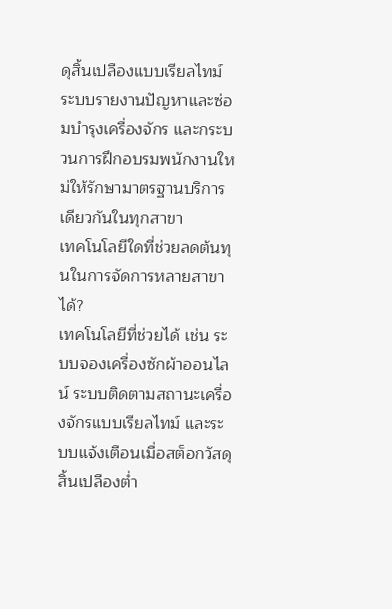ดุสิ้นเปลืองแบบเรียลไทม์ ระบบรายงานปัญหาและซ่อมบำรุงเครื่องจักร และกระบวนการฝึกอบรมพนักงานใหม่ให้รักษามาตรฐานบริการเดียวกันในทุกสาขา
เทคโนโลยีใดที่ช่วยลดต้นทุนในการจัดการหลายสาขาได้?
เทคโนโลยีที่ช่วยได้ เช่น ระบบจองเครื่องซักผ้าออนไลน์ ระบบติดตามสถานะเครื่องจักรแบบเรียลไทม์ และระบบแจ้งเตือนเมื่อสต็อกวัสดุสิ้นเปลืองต่ำ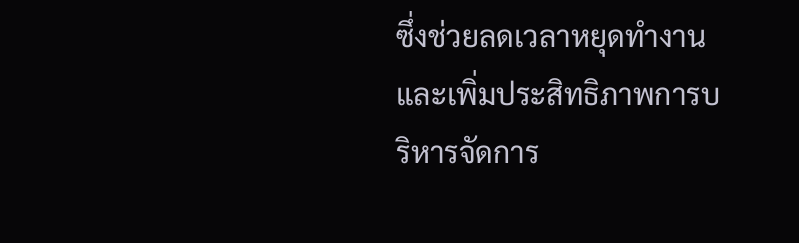ซึ่งช่วยลดเวลาหยุดทำงานและเพิ่มประสิทธิภาพการบริหารจัดการ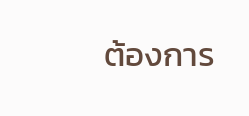ต้องการ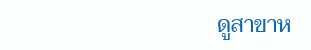ดูสาขาห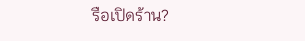รือเปิดร้าน?